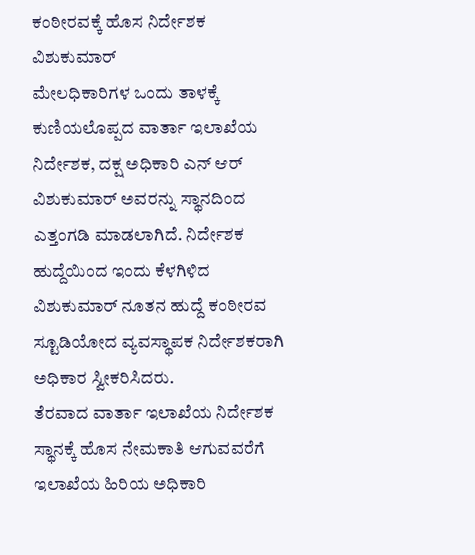ಕಂಠೀರವಕ್ಕೆ ಹೊಸ ನಿರ್ದೇಶಕ ವಿಶುಕುಮಾರ್
ಮೇಲಧಿಕಾರಿಗಳ ಒಂದು ತಾಳಕ್ಕೆ ಕುಣಿಯಲೊಪ್ಪದ ವಾರ್ತಾ ಇಲಾಖೆಯ ನಿರ್ದೇಶಕ, ದಕ್ಷ ಅಧಿಕಾರಿ ಎನ್ ಆರ್ ವಿಶುಕುಮಾರ್ ಅವರನ್ನು ಸ್ಥಾನದಿಂದ ಎತ್ತಂಗಡಿ ಮಾಡಲಾಗಿದೆ. ನಿರ್ದೇಶಕ ಹುದ್ದೆಯಿಂದ ಇಂದು ಕೆಳಗಿಳಿದ ವಿಶುಕುಮಾರ್ ನೂತನ ಹುದ್ದೆ ಕಂಠೀರವ ಸ್ಟೂಡಿಯೋದ ವ್ಯವಸ್ಥಾಪಕ ನಿರ್ದೇಶಕರಾಗಿ ಅಧಿಕಾರ ಸ್ವೀಕರಿಸಿದರು.
ತೆರವಾದ ವಾರ್ತಾ ಇಲಾಖೆಯ ನಿರ್ದೇಶಕ ಸ್ಥಾನಕ್ಕೆ ಹೊಸ ನೇಮಕಾತಿ ಆಗುವವರೆಗೆ ಇಲಾಖೆಯ ಹಿರಿಯ ಅಧಿಕಾರಿ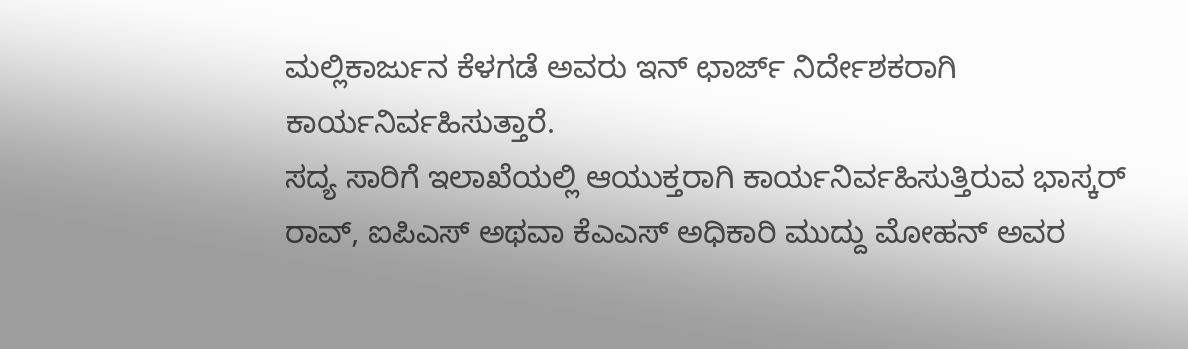ಮಲ್ಲಿಕಾರ್ಜುನ ಕೆಳಗಡೆ ಅವರು ಇನ್ ಛಾರ್ಜ್ ನಿರ್ದೇಶಕರಾಗಿ ಕಾರ್ಯನಿರ್ವಹಿಸುತ್ತಾರೆ.
ಸದ್ಯ ಸಾರಿಗೆ ಇಲಾಖೆಯಲ್ಲಿ ಆಯುಕ್ತರಾಗಿ ಕಾರ್ಯನಿರ್ವಹಿಸುತ್ತಿರುವ ಭಾಸ್ಕರ್ ರಾವ್, ಐಪಿಎಸ್ ಅಥವಾ ಕೆಎಎಸ್ ಅಧಿಕಾರಿ ಮುದ್ದು ಮೋಹನ್ ಅವರ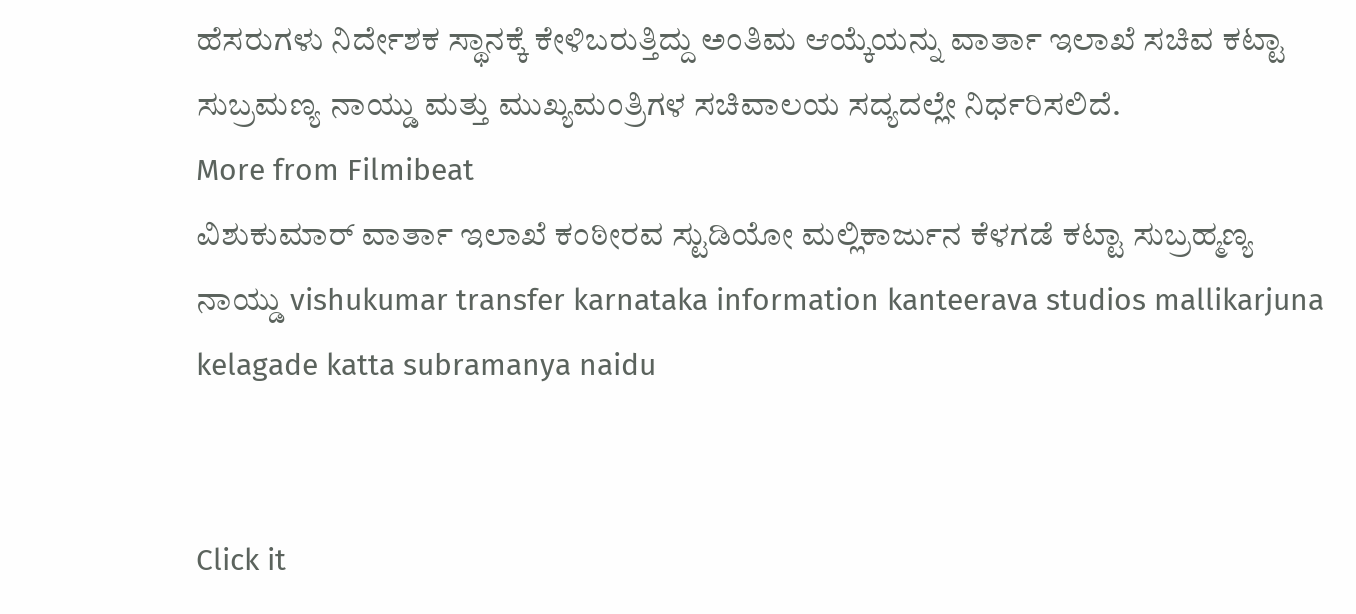ಹೆಸರುಗಳು ನಿರ್ದೇಶಕ ಸ್ಥಾನಕ್ಕೆ ಕೇಳಿಬರುತ್ತಿದ್ದು ಅಂತಿಮ ಆಯ್ಕೆಯನ್ನು ವಾರ್ತಾ ಇಲಾಖೆ ಸಚಿವ ಕಟ್ಟಾ ಸುಬ್ರಮಣ್ಯ ನಾಯ್ಡು ಮತ್ತು ಮುಖ್ಯಮಂತ್ರಿಗಳ ಸಚಿವಾಲಯ ಸದ್ಯದಲ್ಲೇ ನಿರ್ಧರಿಸಲಿದೆ.
More from Filmibeat
ವಿಶುಕುಮಾರ್ ವಾರ್ತಾ ಇಲಾಖೆ ಕಂಠೀರವ ಸ್ಟುಡಿಯೋ ಮಲ್ಲಿಕಾರ್ಜುನ ಕೆಳಗಡೆ ಕಟ್ಟಾ ಸುಬ್ರಹ್ಮಣ್ಯ ನಾಯ್ಡು vishukumar transfer karnataka information kanteerava studios mallikarjuna kelagade katta subramanya naidu


Click it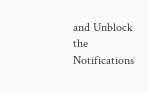and Unblock the Notifications